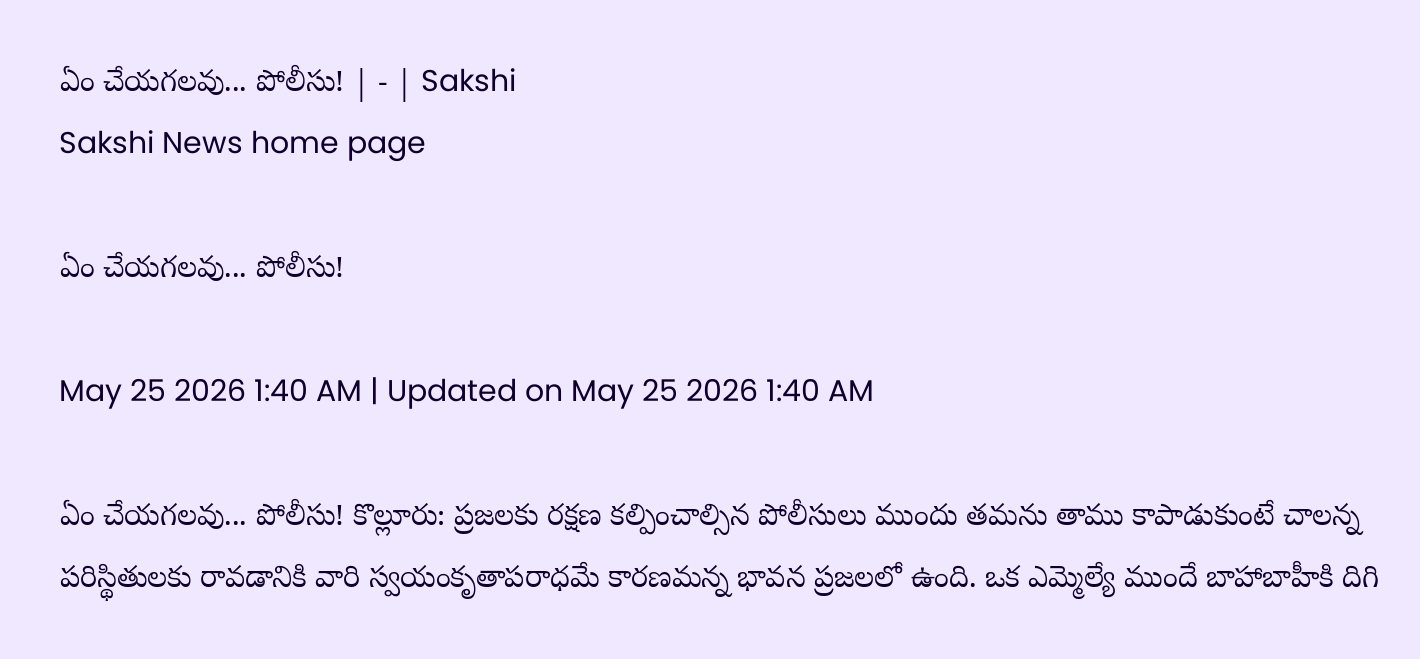ఏం చేయగలవు... పోలీసు! | - | Sakshi
Sakshi News home page

ఏం చేయగలవు... పోలీసు!

May 25 2026 1:40 AM | Updated on May 25 2026 1:40 AM

ఏం చేయగలవు... పోలీసు! కొల్లూరు: ప్రజలకు రక్షణ కల్పించాల్సిన పోలీసులు ముందు తమను తాము కాపాడుకుంటే చాలన్న పరిస్థితులకు రావడానికి వారి స్వయంకృతాపరాధమే కారణమన్న భావన ప్రజలలో ఉంది. ఒక ఎమ్మెల్యే ముందే బాహాబాహీకి దిగి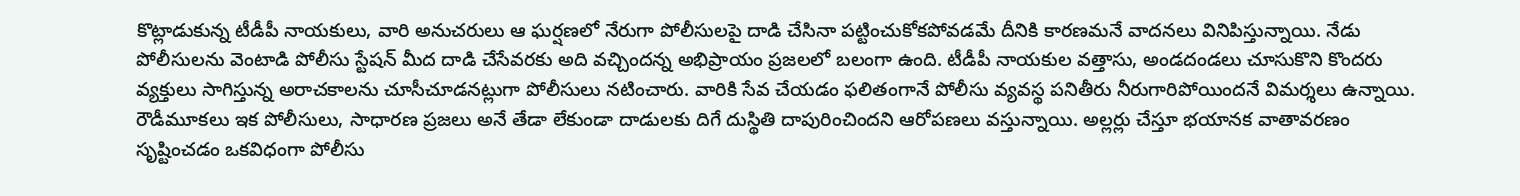కొట్లాడుకున్న టీడీపీ నాయకులు, వారి అనుచరులు ఆ ఘర్షణలో నేరుగా పోలీసులపై దాడి చేసినా పట్టించుకోకపోవడమే దీనికి కారణమనే వాదనలు వినిపిస్తున్నాయి. నేడు పోలీసులను వెంటాడి పోలీసు స్టేషన్‌ మీద దాడి చేసేవరకు అది వచ్చిందన్న అభిప్రాయం ప్రజలలో బలంగా ఉంది. టీడీపీ నాయకుల వత్తాసు, అండదండలు చూసుకొని కొందరు వ్యక్తులు సాగిస్తున్న అరాచకాలను చూసీచూడనట్లుగా పోలీసులు నటించారు. వారికి సేవ చేయడం ఫలితంగానే పోలీసు వ్యవస్థ పనితీరు నీరుగారిపోయిందనే విమర్శలు ఉన్నాయి. రౌడీమూకలు ఇక పోలీసులు, సాధారణ ప్రజలు అనే తేడా లేకుండా దాడులకు దిగే దుస్థితి దాపురించిందని ఆరోపణలు వస్తున్నాయి. అల్లర్లు చేస్తూ భయానక వాతావరణం సృష్టించడం ఒకవిధంగా పోలీసు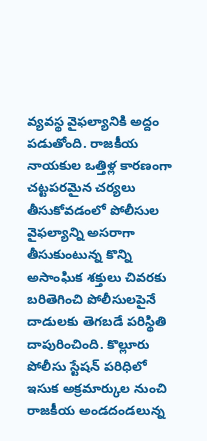వ్యవస్థ వైఫల్యానికి అద్దం పడుతోంది. రాజకీయ నాయకుల ఒత్తిళ్ల కారణంగా చట్టపరమైన చర్యలు తీసుకోవడంలో పోలీసుల వైఫల్యాన్ని అసరాగా తీసుకుంటున్న కొన్ని అసాంఘిక శక్తులు చివరకు బరితెగించి పోలీసులపైనే దాడులకు తెగబడే పరిస్థితి దాపురించింది. కొల్లూరు పోలీసు స్టేషన్‌ పరిధిలో ఇసుక అక్రమార్కుల నుంచి రాజకీయ అండదండలున్న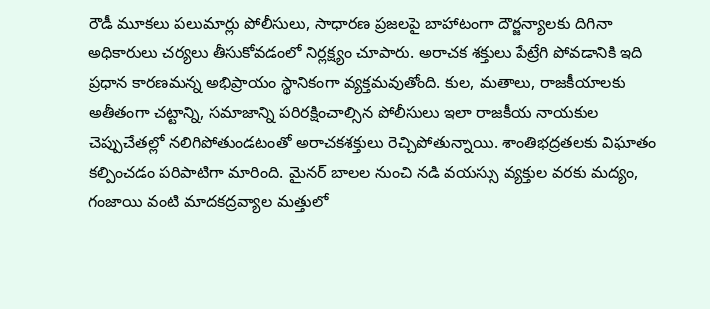రౌడీ మూకలు పలుమార్లు పోలీసులు, సాధారణ ప్రజలపై బాహాటంగా దౌర్జన్యాలకు దిగినా అధికారులు చర్యలు తీసుకోవడంలో నిర్లక్ష్యం చూపారు. అరాచక శక్తులు పేట్రేగి పోవడానికి ఇది ప్రధాన కారణమన్న అభిప్రాయం స్థానికంగా వ్యక్తమవుతోంది. కుల, మతాలు, రాజకీయాలకు అతీతంగా చట్టాన్ని, సమాజాన్ని పరిరక్షించాల్సిన పోలీసులు ఇలా రాజకీయ నాయకుల చెప్పుచేతల్లో నలిగిపోతుండటంతో అరాచకశక్తులు రెచ్చిపోతున్నాయి. శాంతిభద్రతలకు విఘాతం కల్పించడం పరిపాటిగా మారింది. మైనర్‌ బాలల నుంచి నడి వయస్సు వ్యక్తుల వరకు మద్యం, గంజాయి వంటి మాదకద్రవ్యాల మత్తులో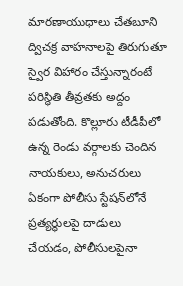మారణాయుధాలు చేతబూని ద్విచక్ర వాహనాలపై తిరుగుతూ స్వైర విహారం చేస్తున్నారంటే పరిస్థితి తీవ్రతకు అద్దం పడుతోంది. కొల్లూరు టీడీపీలో ఉన్న రెండు వర్గాలకు చెందిన నాయకులు, అనుచరులు ఏకంగా పోలీసు స్టేషన్‌లోనే ప్రత్యర్థులపై దాడులు చేయడం, పోలీసులపైనా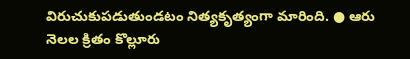విరుచుకుపడుతుండటం నిత్యకృత్యంగా మారింది. ● ఆరు నెలల క్రితం కొల్లూరు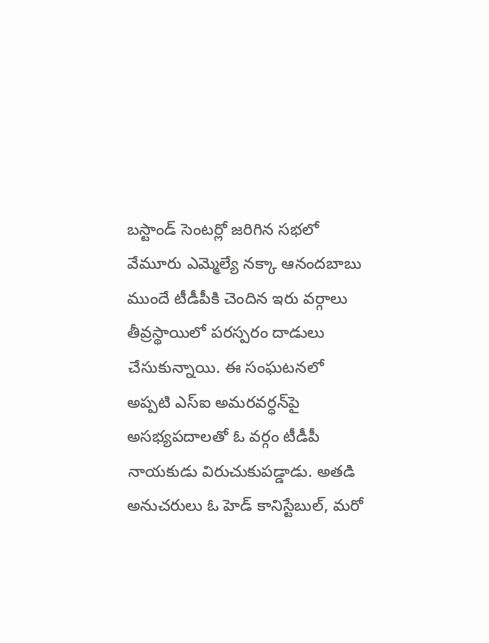బస్టాండ్‌ సెంటర్లో జరిగిన సభలో వేమూరు ఎమ్మెల్యే నక్కా ఆనందబాబు ముందే టీడీపీకి చెందిన ఇరు వర్గాలు తీవ్రస్థాయిలో పరస్పరం దాడులు చేసుకున్నాయి. ఈ సంఘటనలో అప్పటి ఎస్‌ఐ అమరవర్ధన్‌పై అసభ్యపదాలతో ఓ వర్గం టీడీపీ నాయకుడు విరుచుకుపడ్డాడు. అతడి అనుచరులు ఓ హెడ్‌ కానిస్టేబుల్‌, మరో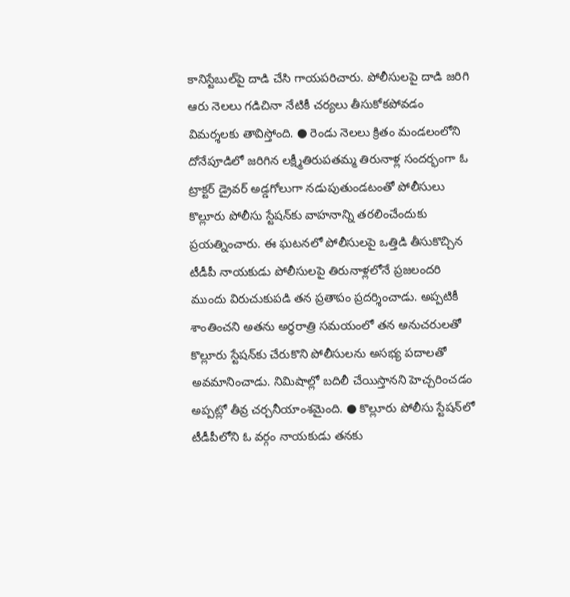కానిస్టేబుల్‌పై దాడి చేసి గాయపరిచారు. పోలీసులపై దాడి జరిగి ఆరు నెలలు గడిచినా నేటికీ చర్యలు తీసుకోకపోవడం విమర్శలకు తావిస్తోంది. ● రెండు నెలలు క్రితం మండలంలోని దోనేపూడిలో జరిగిన లక్ష్మీతిరుపతమ్మ తిరునాళ్ల సందర్భంగా ఓ ట్రాక్టర్‌ డ్రైవర్‌ అడ్డగోలుగా నడుపుతుండటంతో పోలీసులు కొల్లూరు పోలీసు స్టేషన్‌కు వాహనాన్ని తరలించేందుకు ప్రయత్నించారు. ఈ ఘటనలో పోలీసులపై ఒత్తిడి తీసుకొచ్చిన టీడీపీ నాయకుడు పోలీసులపై తిరునాళ్లలోనే ప్రజలందరి ముందు విరుచుకుపడి తన ప్రతాపం ప్రదర్శించాడు. అప్పటికీ శాంతించని అతను అర్ధరాత్రి సమయంలో తన అనుచరులతో కొల్లూరు స్టేషన్‌కు చేరుకొని పోలీసులను అసభ్య పదాలతో అవమానించాడు. నిమిషాల్లో బదిలీ చేయిస్తానని హెచ్చరించడం అప్పట్లో తీవ్ర చర్చనీయాంశమైంది. ● కొల్లూరు పోలీసు స్టేషన్‌లో టీడీపీలోని ఓ వర్గం నాయకుడు తనకు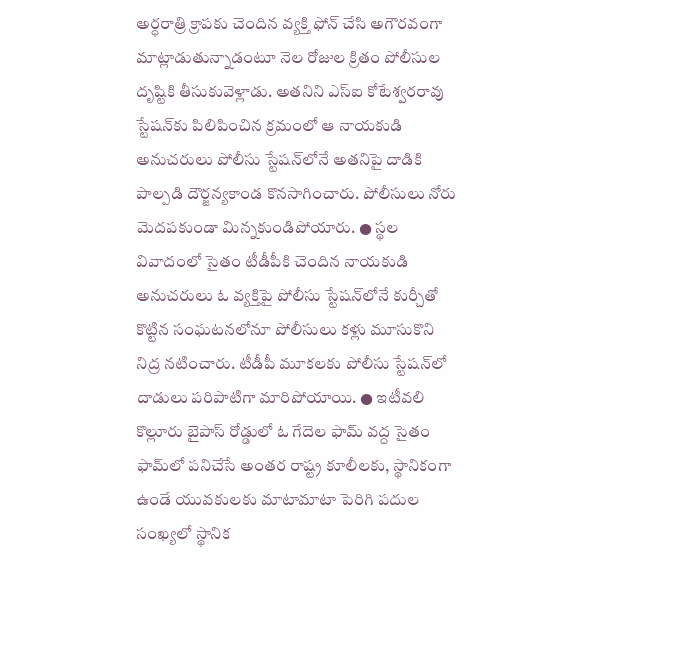అర్ధరాత్రి క్రాపకు చెందిన వ్యక్తి ఫోన్‌ చేసి అగౌరవంగా మాట్లాడుతున్నాడంటూ నెల రోజుల క్రితం పోలీసుల దృష్టికి తీసుకువెళ్లాడు. అతనిని ఎస్‌ఐ కోటేశ్వరరావు స్టేషన్‌కు పిలిపించిన క్రమంలో ఆ నాయకుడి అనుచరులు పోలీసు స్టేషన్‌లోనే అతనిపై దాడికి పాల్పడి దౌర్జన్యకాండ కొనసాగించారు. పోలీసులు నోరు మెదపకుండా మిన్నకుండిపోయారు. ● స్థల వివాదంలో సైతం టీడీపీకి చెందిన నాయకుడి అనుచరులు ఓ వ్యక్తిపై పోలీసు స్టేషన్‌లోనే కుర్చీతో కొట్టిన సంఘటనలోనూ పోలీసులు కళ్లు మూసుకొని నిద్ర నటించారు. టీడీపీ మూకలకు పోలీసు స్టేషన్‌లో దాడులు పరిపాటిగా మారిపోయాయి. ● ఇటీవలి కొల్లూరు బైపాస్‌ రోడ్డులో ఓ గేదెల ఫామ్‌ వద్ద సైతం ఫామ్‌లో పనిచేసే అంతర రాష్ట్ర కూలీలకు, స్థానికంగా ఉండే యువకులకు మాటామాటా పెరిగి పదుల సంఖ్యలో స్థానిక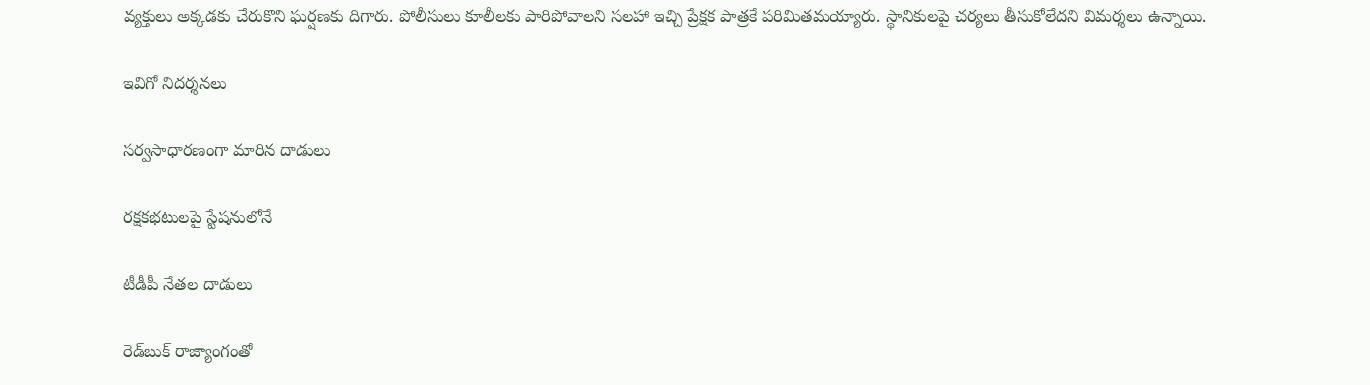వ్యక్తులు అక్కడకు చేరుకొని ఘర్షణకు దిగారు. పోలీసులు కూలీలకు పారిపోవాలని సలహా ఇచ్చి ప్రేక్షక పాత్రకే పరిమితమయ్యారు. స్థానికులపై చర్యలు తీసుకోలేదని విమర్శలు ఉన్నాయి.

ఇవిగో నిదర్శనలు

సర్వసాధారణంగా మారిన దాడులు

రక్షకభటులపై స్టేషనులోనే

టీడీపీ నేతల దాడులు

రెడ్‌బుక్‌ రాజ్యాంగంతో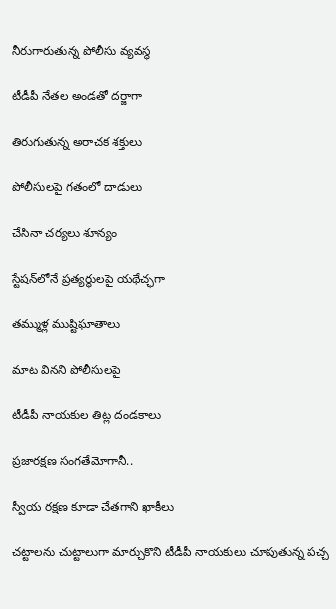నీరుగారుతున్న పోలీసు వ్యవస్థ

టీడీపీ నేతల అండతో దర్జాగా

తిరుగుతున్న అరాచక శక్తులు

పోలీసులపై గతంలో దాడులు

చేసినా చర్యలు శూన్యం

స్టేషన్‌లోనే ప్రత్యర్థులపై యథేచ్ఛగా

తమ్ముళ్ల ముష్టిఘాతాలు

మాట వినని పోలీసులపై

టీడీపీ నాయకుల తిట్ల దండకాలు

ప్రజారక్షణ సంగతేమోగానీ..

స్వీయ రక్షణ కూడా చేతగాని ఖాకీలు

చట్టాలను చుట్టాలుగా మార్చుకొని టీడీపీ నాయకులు చూపుతున్న పచ్చ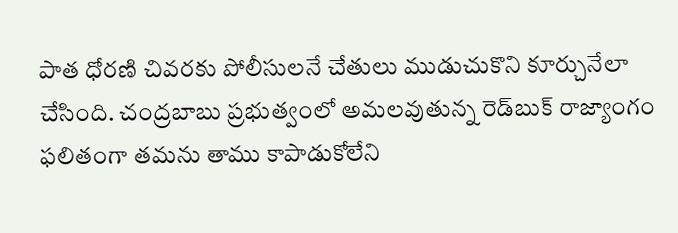పాత ధోరణి చివరకు పోలీసులనే చేతులు ముడుచుకొని కూర్చునేలా చేసింది. చంద్రబాబు ప్రభుత్వంలో అమలవుతున్న రెడ్‌బుక్‌ రాజ్యాంగం ఫలితంగా తమను తాము కాపాడుకోలేని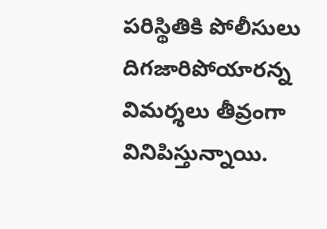పరిస్థితికి పోలీసులు దిగజారిపోయారన్న విమర్శలు తీవ్రంగా వినిపిస్తున్నాయి.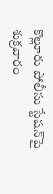కొల్లూరు పోలీసు స్టేషన్‌పై శుక్రవారం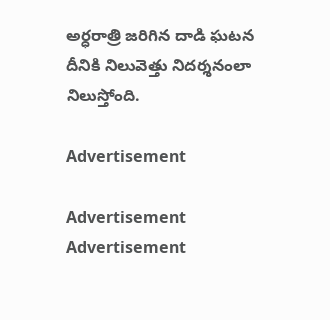అర్ధరాత్రి జరిగిన దాడి ఘటన దీనికి నిలువెత్తు నిదర్శనంలా నిలుస్తోంది.

Advertisement

Advertisement
Advertisement